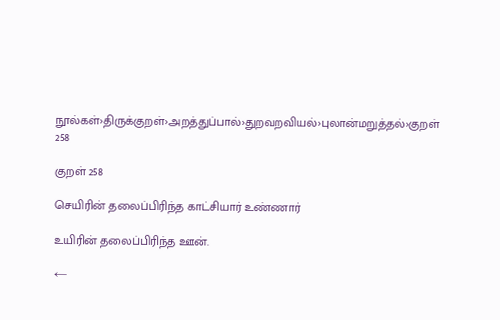நூல்கள்›திருக்குறள்›அறத்துப்பால்›துறவறவியல்›புலான்மறுத்தல்›குறள் 258

குறள் 258

செயிரின் தலைப்பிரிந்த காட்சியார் உண்ணார்

உயிரின் தலைப்பிரிந்த ஊன்.

←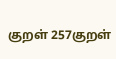குறள் 257குறள்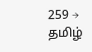259 →
தமிழ்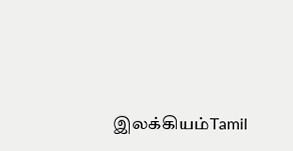இலக்கியம்Tamil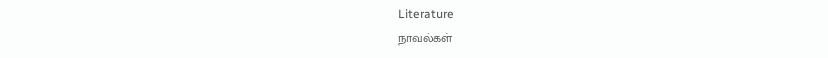Literature
நாவல்கள்